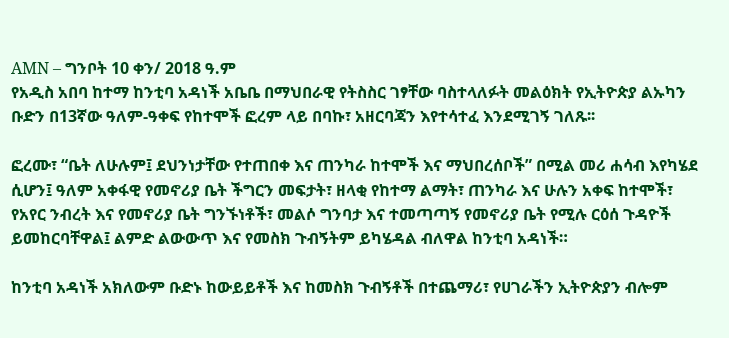AMN – ግንቦት 10 ቀን/ 2018 ዓ.ም
የአዲስ አበባ ከተማ ከንቲባ አዳነች አቤቤ በማህበራዊ የትስስር ገፃቸው ባስተላለፉት መልዕክት የኢትዮጵያ ልኡካን ቡድን በ13ኛው ዓለም-ዓቀፍ የከተሞች ፎረም ላይ በባኩ፣ አዘርባጃን እየተሳተፈ እንደሚገኝ ገለጹ፡፡

ፎረሙ፣ “ቤት ለሁሉም፤ ደህንነታቸው የተጠበቀ እና ጠንካራ ከተሞች እና ማህበረሰቦች” በሚል መሪ ሐሳብ እየካሄደ ሲሆን፤ ዓለም አቀፋዊ የመኖሪያ ቤት ችግርን መፍታት፣ ዘላቂ የከተማ ልማት፣ ጠንካራ እና ሁሉን አቀፍ ከተሞች፣ የአየር ንብረት እና የመኖሪያ ቤት ግንኙነቶች፣ መልሶ ግንባታ እና ተመጣጣኝ የመኖሪያ ቤት የሚሉ ርዕሰ ጉዳዮች ይመከርባቸዋል፤ ልምድ ልውውጥ እና የመስክ ጉብኝትም ይካሄዳል ብለዋል ከንቲባ አዳነች።

ከንቲባ አዳነች አክለውም ቡድኑ ከውይይቶች እና ከመስክ ጉብኝቶች በተጨማሪ፣ የሀገራችን ኢትዮጵያን ብሎም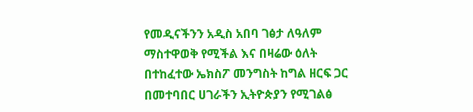የመዲናችንን አዲስ አበባ ገፅታ ለዓለም ማስተዋወቅ የሚችል እና በዛሬው ዕለት በተከፈተው ኤክስፖ መንግስት ከግል ዘርፍ ጋር በመተባበር ሀገራችን ኢትዮጵያን የሚገልፅ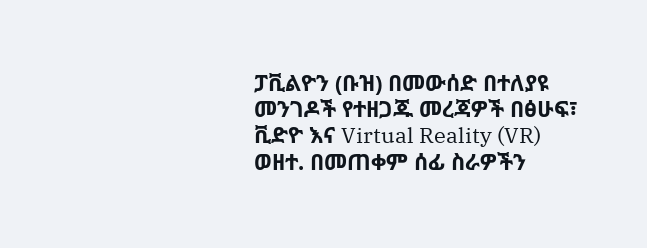ፓቪልዮን (ቡዝ) በመውሰድ በተለያዩ መንገዶች የተዘጋጁ መረጃዎች በፅሁፍ፣ ቪድዮ እና Virtual Reality (VR) ወዘተ. በመጠቀም ሰፊ ስራዎችን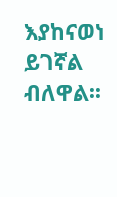እያከናወነ ይገኛል ብለዋል፡፡